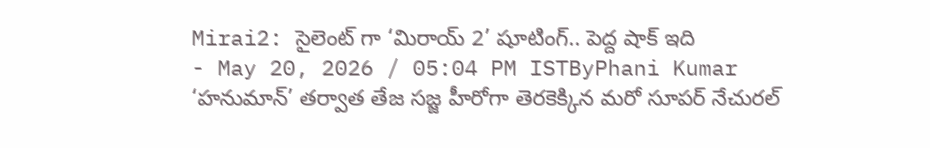Mirai2: సైలెంట్ గా ‘మిరాయ్ 2’ షూటింగ్.. పెద్ద షాక్ ఇది
- May 20, 2026 / 05:04 PM ISTByPhani Kumar
‘హనుమాన్’ తర్వాత తేజ సజ్జ హీరోగా తెరకెక్కిన మరో సూపర్ నేచురల్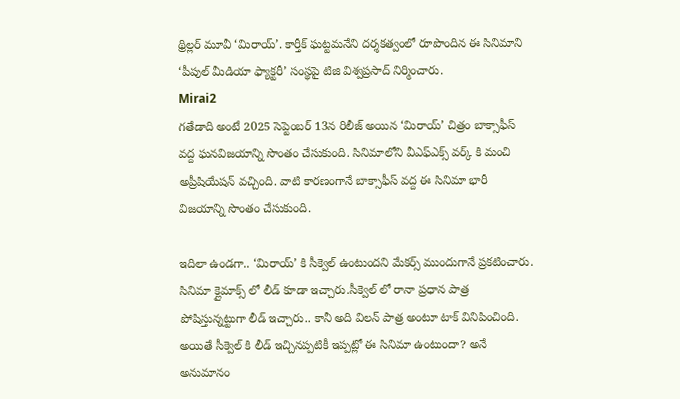థ్రిల్లర్ మూవీ ‘మిరాయ్’. కార్తీక్ ఘట్టమనేని దర్శకత్వంలో రూపొందిన ఈ సినిమాని ‘పీపుల్ మీడియా ఫ్యాక్టరీ’ సంస్థపై టిజి విశ్వప్రసాద్ నిర్మించారు.
Mirai2
గతేడాది అంటే 2025 సెప్టెంబర్ 13న రిలీజ్ అయిన ‘మిరాయ్’ చిత్రం బాక్సాఫీస్ వద్ద ఘనవిజయాన్ని సొంతం చేసుకుంది. సినిమాలోని వీఎఫ్ఎక్స్ వర్క్ కి మంచి అప్రీషియేషన్ వచ్చింది. వాటి కారణంగానే బాక్సాఫీస్ వద్ద ఈ సినిమా భారీ విజయాన్ని సొంతం చేసుకుంది.

ఇదిలా ఉండగా.. ‘మిరాయ్’ కి సీక్వెల్ ఉంటుందని మేకర్స్ ముందుగానే ప్రకటించారు. సినిమా క్లైమాక్స్ లో లీడ్ కూడా ఇచ్చారు.సీక్వెల్ లో రానా ప్రధాన పాత్ర పోషిస్తున్నట్టుగా లీడ్ ఇచ్చారు.. కానీ అది విలన్ పాత్ర అంటూ టాక్ వినిపించింది. అయితే సీక్వెల్ కి లీడ్ ఇచ్చినప్పటికీ ఇప్పట్లో ఈ సినిమా ఉంటుందా? అనే అనుమానం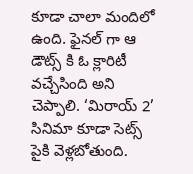కూడా చాలా మందిలో ఉంది. ఫైనల్ గా ఆ డౌట్స్ కి ఓ క్లారిటీ వచ్చేసింది అని చెప్పాలి. ‘మిరాయ్ 2’ సినిమా కూడా సెట్స్ పైకి వెళ్లబోతుంది.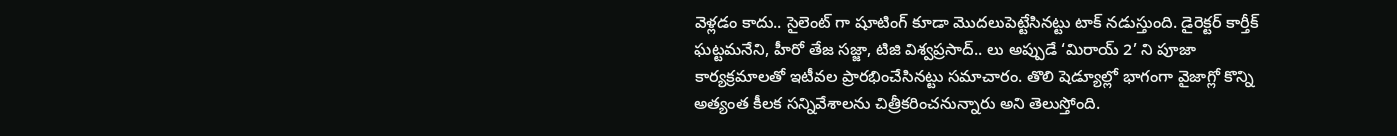వెళ్లడం కాదు.. సైలెంట్ గా షూటింగ్ కూడా మొదలుపెట్టేసినట్టు టాక్ నడుస్తుంది. డైరెక్టర్ కార్తీక్ ఘట్టమనేని, హీరో తేజ సజ్జా, టిజి విశ్వప్రసాద్.. లు అప్పుడే ‘మిరాయ్ 2’ ని పూజా కార్యక్రమాలతో ఇటీవల ప్రారభించేసినట్టు సమాచారం. తొలి షెడ్యూల్లో భాగంగా వైజాగ్లో కొన్ని అత్యంత కీలక సన్నివేశాలను చిత్రీకరించనున్నారు అని తెలుస్తోంది.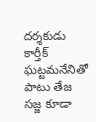దర్శకుడు కార్తీక్ ఘట్టమనేనితో పాటు తేజ సజ్జ కూడా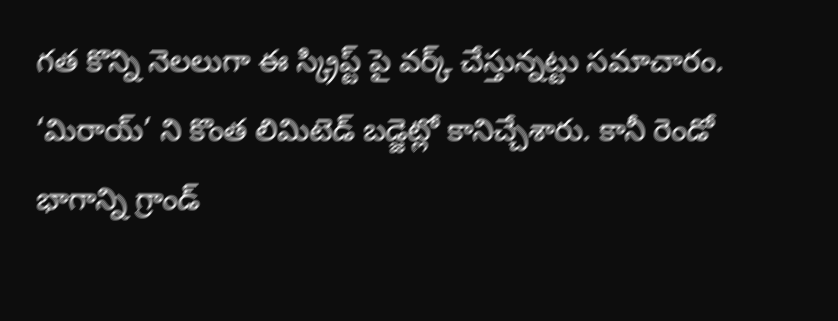గత కొన్ని నెలలుగా ఈ స్క్రిప్ట్ పై వర్క్ చేస్తున్నట్టు సమాచారం.
‘మిరాయ్’ ని కొంత లిమిటెడ్ బడ్జెట్లో కానిచ్చేశారు. కానీ రెండో భాగాన్ని గ్రాండ్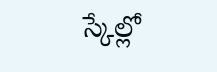స్కేల్లో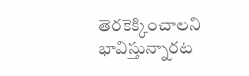తెరకెక్కించాలని భావిస్తున్నారట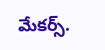మేకర్స్.